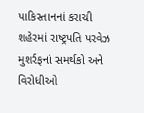પાકિસ્તાનનાં કરાચી શહેરમાં રાષ્ટ્રપતિ પરવેઝ મુશર્રફનાં સમર્થકો અને વિરોધીઓ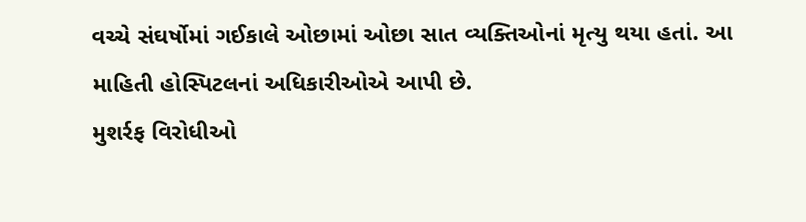વચ્ચે સંઘર્ષોમાં ગઈકાલે ઓછામાં ઓછા સાત વ્યક્તિઓનાં મૃત્યુ થયા હતાં. આ માહિતી હોસ્પિટલનાં અધિકારીઓએ આપી છે.
મુશર્રફ વિરોધીઓ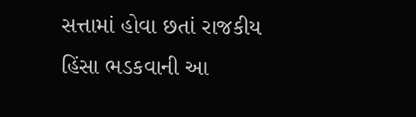સત્તામાં હોવા છતાં રાજકીય હિંસા ભડકવાની આ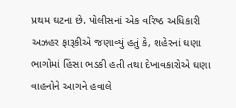પ્રથમ ઘટના છે. પોલીસનાં એક વરિષ્ઠ અધિકારી અઝહર ફારૂકીએ જણાવ્યું હતું કે, શહેરનાં ઘણા ભાગોમાં હિંસા ભડકી હતી તથા દેખાવકારોએ ઘણા વાહનોને આગને હવાલે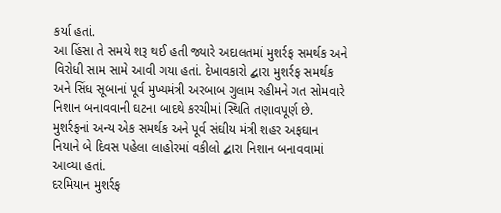કર્યા હતાં.
આ હિંસા તે સમયે શરૂ થઈ હતી જ્યારે અદાલતમાં મુશર્રફ સમર્થક અને વિરોધી સામ સામે આવી ગયા હતાં. દેખાવકારો દ્બારા મુશર્રફ સમર્થક અને સિંધ સૂબાનાં પૂર્વ મુખ્યમંત્રી અરબાબ ગુલામ રહીમને ગત સોમવારે નિશાન બનાવવાની ઘટના બાદથે કરચીમાં સ્થિતિ તણાવપૂર્ણ છે.
મુશર્રફનાં અન્ય એક સમર્થક અને પૂર્વ સંઘીય મંત્રી શહર અફઘાન નિયાને બે દિવસ પહેલા લાહોરમાં વકીલો દ્બારા નિશાન બનાવવામાં આવ્યા હતાં.
દરમિયાન મુશર્રફ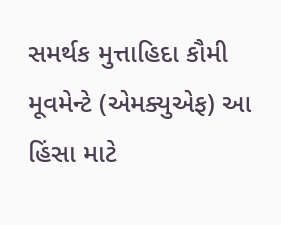સમર્થક મુત્તાહિદા કૌમી મૂવમેન્ટે (એમક્યુએફ) આ હિંસા માટે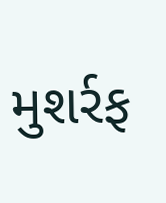મુશર્રફ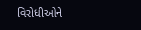વિરોધીઓને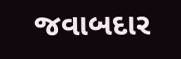જવાબદાર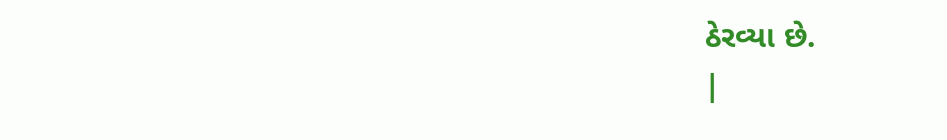ઠેરવ્યા છે.
|